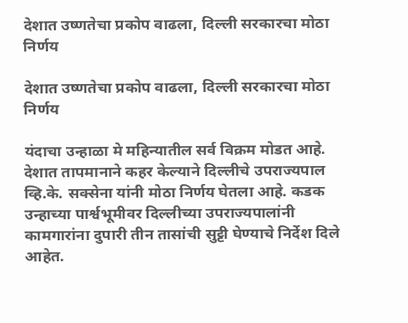देशात उष्णतेचा प्रकोप वाढला, दिल्ली सरकारचा मोठा निर्णय

देशात उष्णतेचा प्रकोप वाढला, दिल्ली सरकारचा मोठा निर्णय

यंदाचा उन्हाळा मे महिन्यातील सर्व विक्रम मोडत आहे. देशात तापमानाने कहर केल्याने दिल्लीचे उपराज्यपाल व्हि.के. सक्सेना यांनी मोठा निर्णय घेतला आहे. कडक उन्हाच्या पार्श्वभूमीवर दिल्लीच्या उपराज्यपालांनी कामगारांना दुपारी तीन तासांची सुट्टी घेण्याचे निर्देश दिले आहेत.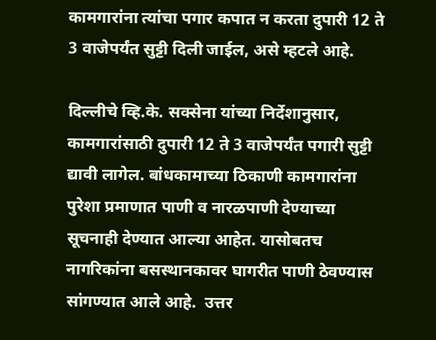कामगारांना त्यांचा पगार कपात न करता दुपारी 12 ते 3 वाजेपर्यंत सुट्टी दिली जाईल, असे म्हटले आहे.

दिल्लीचे व्हि.के. सक्सेना यांच्या निर्देशानुसार, कामगारांसाठी दुपारी 12 ते 3 वाजेपर्यंत पगारी सुट्टी द्यावी लागेल. बांधकामाच्या ठिकाणी कामगारांना पुरेशा प्रमाणात पाणी व नारळपाणी देण्याच्या सूचनाही देण्यात आल्या आहेत. यासोबतच नागरिकांना बसस्थानकावर घागरीत पाणी ठेवण्यास सांगण्यात आले आहे.  उत्तर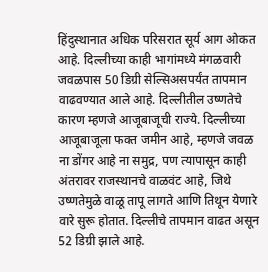हिंदुस्थानात अधिक परिसरात सूर्य आग ओकत आहे. दिल्लीच्या काही भागांमध्ये मंगळवारी जवळपास 50 डिग्री सेल्सिअसपर्यंत तापमान वाढवण्यात आले आहे. दिल्लीतील उष्णतेचे कारण म्हणजे आजूबाजूची राज्ये. दिल्लीच्या आजूबाजूला फक्त जमीन आहे, म्हणजे जवळ ना डोंगर आहे ना समुद्र, पण त्यापासून काही अंतरावर राजस्थानचे वाळवंट आहे, जिथे उष्णतेमुळे वाळू तापू लागते आणि तिथून येणारे वारे सुरू होतात. दिल्लीचे तापमान वाढत असून 52 डिग्री झाले आहे.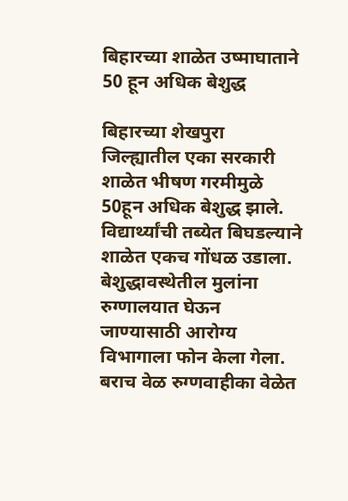बिहारच्या शाळेत उष्माघाताने 50 हून अधिक बेशुद्ध

बिहारच्या शेखपुरा जिल्ह्यातील एका सरकारी शाळेत भीषण गरमीमुळे 50हून अधिक बेशुद्ध झाले. विद्यार्थ्यांची तब्येत बिघडल्याने शाळेत एकच गोंधळ उडाला. बेशुद्धावस्थेतील मुलांना रुग्णालयात घेऊन जाण्यासाठी आरोग्य विभागाला फोन केला गेला. बराच वेळ रुग्णवाहीका वेळेत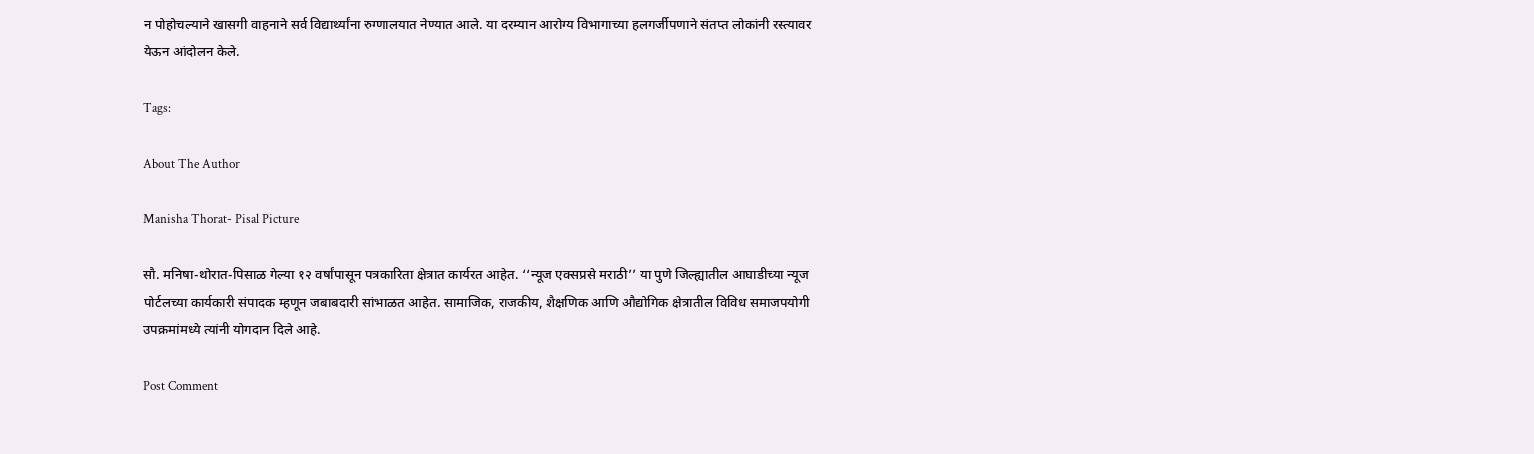न पोहोचल्याने खासगी वाहनाने सर्व विद्यार्थ्यांना रुग्णालयात नेण्यात आले. या दरम्यान आरोग्य विभागाच्या हलगर्जीपणाने संतप्त लोकांनी रस्त्यावर येऊन आंदोलन केले.

Tags:

About The Author

Manisha Thorat- Pisal Picture

सौ. मनिषा-थोरात-पिसाळ गेल्या १२ वर्षांपासून पत्रकारिता क्षेत्रात कार्यरत आहेत. ‘‘न्यूज एक्सप्रसे मराठी’’ या पुणे जिल्ह्यातील आघाडीच्या न्यूज पोर्टलच्या कार्यकारी संपादक म्हणून जबाबदारी सांभाळत आहेत. सामाजिक, राजकीय, शैक्षणिक आणि औद्योगिक क्षेत्रातील विविध समाजपयोगी उपक्रमांमध्ये त्यांनी योगदान दिले आहे.

Post Comment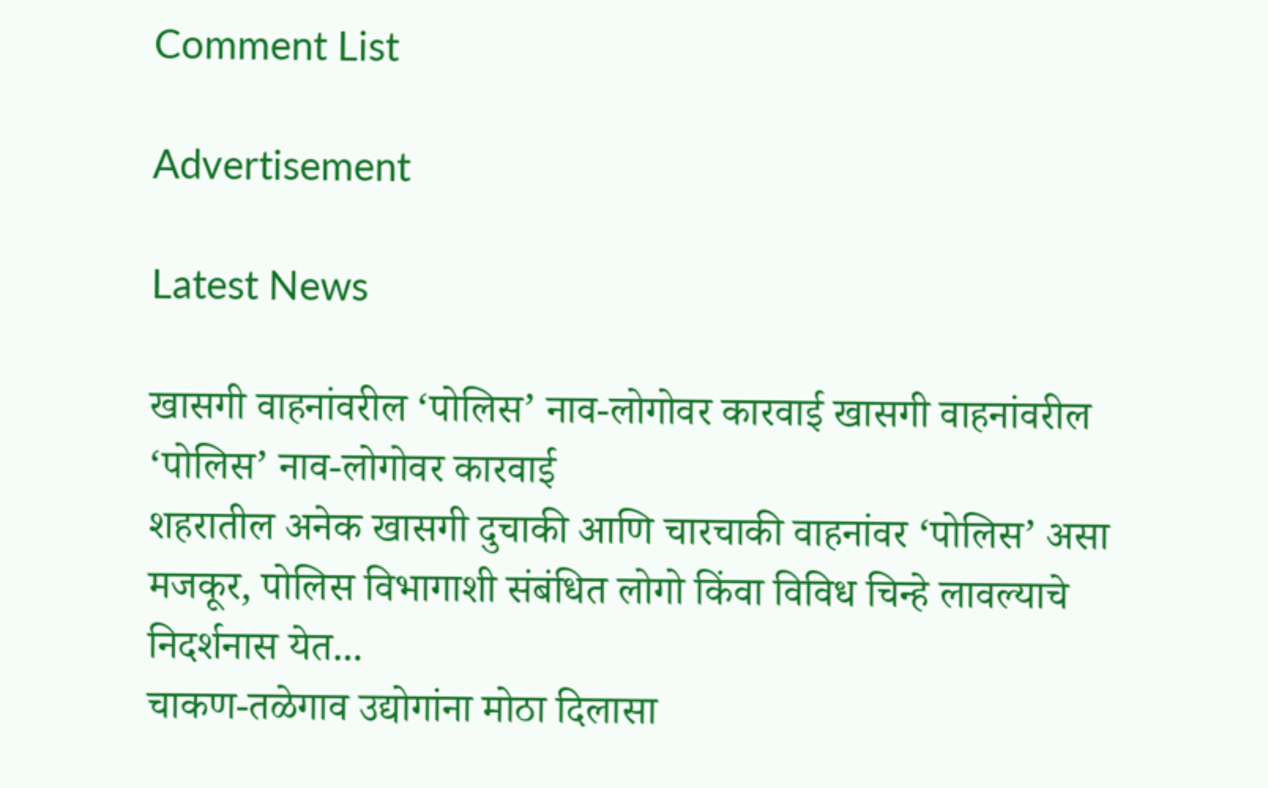Comment List

Advertisement

Latest News

खासगी वाहनांवरील ‘पोलिस’ नाव-लोगोवर कारवाई खासगी वाहनांवरील ‘पोलिस’ नाव-लोगोवर कारवाई
शहरातील अनेक खासगी दुचाकी आणि चारचाकी वाहनांवर ‘पोलिस’ असा मजकूर, पोलिस विभागाशी संबंधित लोगो किंवा विविध चिन्हे लावल्याचे निदर्शनास येत...
चाकण-तळेगाव उद्योगांना मोठा दिलासा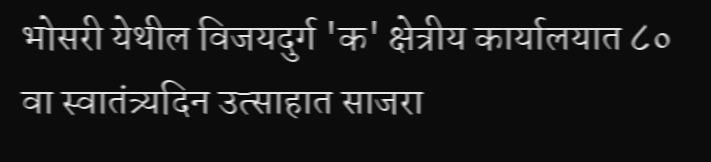भोसरी येथील विजयदुर्ग 'क' क्षेत्रीय कार्यालयात ८० वा स्वातंत्र्यदिन उत्साहात साजरा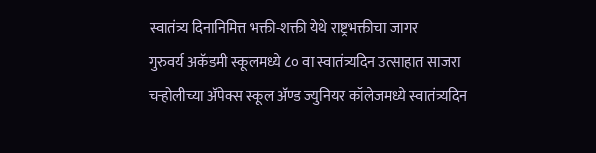स्वातंत्र्य दिनानिमित्त भक्ती-शक्ती येथे राष्ट्रभक्तीचा जागर
गुरुवर्य अकॅडमी स्कूलमध्ये ८० वा स्वातंत्र्यदिन उत्साहात साजरा
चऱ्होलीच्या अ‍ॅपेक्स स्कूल अ‍ॅण्ड ज्युनियर कॉलेजमध्ये स्वातंत्र्यदिन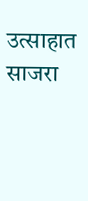उत्साहात साजरा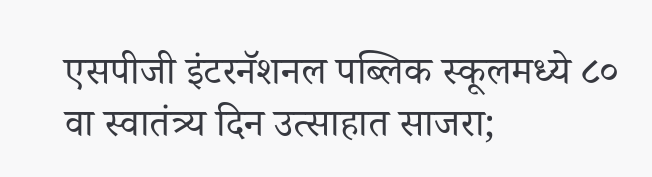एसपीजी इंटरनॅशनल पब्लिक स्कूलमध्ये ८० वा स्वातंत्र्य दिन उत्साहात साजरा;